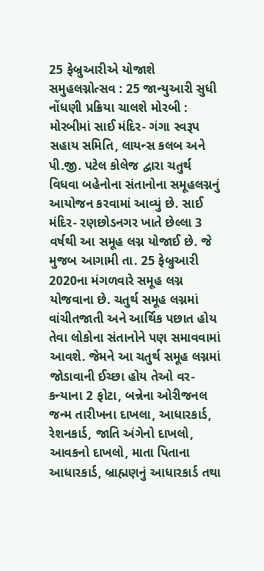25 ફેબ્રુઆરીએ યોજાશે સમુહલગ્નોત્સવ : 25 જાન્યુઆરી સુધી નોંધણી પ્રક્રિયા ચાલશે મોરબી : મોરબીમાં સાઈ મંદિર- ગંગા સ્વરૂપ સહાય સમિતિ, લાયન્સ કલબ અને પી.જી. પટેલ કોલેજ દ્વારા ચતુર્થ વિધવા બહેનોના સંતાનોના સમૂહલગ્નનું આયોજન કરવામાં આવ્યું છે. સાઈ મંદિર- રણછોડનગર ખાતે છેલ્લા 3 વર્ષથી આ સમૂહ લગ્ન યોજાઈ છે. જે મુજબ આગામી તા. 25 ફેબ્રુઆરી 2020ના મંગળવારે સમૂહ લગ્ન યોજવાના છે. ચતુર્થ સમૂહ લગ્નમાં વાંચીતજાતી અને આર્થિક પછાત હોય તેવા લોકોના સંતાનોને પણ સમાવવામાં આવશે. જેમને આ ચતુર્થ સમૂહ લગ્નમાં જોડાવાની ઈચ્છા હોય તેઓ વર- કન્યાના 2 ફોટા, બન્નેના ઓરીજનલ જન્મ તારીખના દાખલા, આધારકાર્ડ, રેશનકાર્ડ, જાતિ અંગેનો દાખલો, આવકનો દાખલો, માતા પિતાના આધારકાર્ડ, બ્રાહ્મણનું આધારકાર્ડ તથા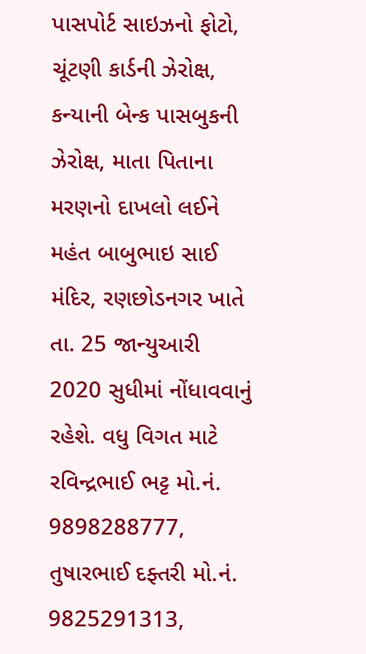પાસપોર્ટ સાઇઝનો ફોટો, ચૂંટણી કાર્ડની ઝેરોક્ષ, કન્યાની બેન્ક પાસબુકની ઝેરોક્ષ, માતા પિતાના મરણનો દાખલો લઈને મહંત બાબુભાઇ સાઈ મંદિર, રણછોડનગર ખાતે તા. 25 જાન્યુઆરી 2020 સુધીમાં નોંધાવવાનું રહેશે. વધુ વિગત માટે રવિન્દ્રભાઈ ભટ્ટ મો.નં. 9898288777, તુષારભાઈ દફ્તરી મો.નં. 9825291313,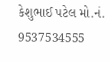કેશુભાઈ પટેલ મો.નં. 9537534555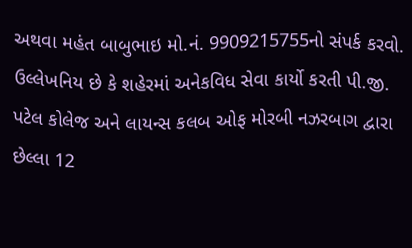અથવા મહંત બાબુભાઇ મો.નં. 9909215755નો સંપર્ક કરવો. ઉલ્લેખનિય છે કે શહેરમાં અનેકવિધ સેવા કાર્યો કરતી પી.જી. પટેલ કોલેજ અને લાયન્સ કલબ ઓફ મોરબી નઝરબાગ દ્વારા છેલ્લા 12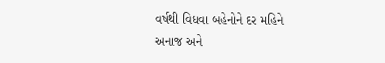વર્ષથી વિધવા બહેનોને દર મહિને અનાજ અને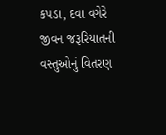કપડા, દવા વગેરે જીવન જરૂરિયાતની વસ્તુઓનું વિતરણ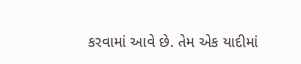કરવામાં આવે છે. તેમ એક યાદીમાં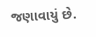જણાવાયું છે.